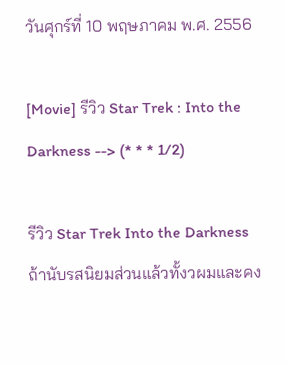วันศุกร์ที่ 10 พฤษภาคม พ.ศ. 2556

[Movie] รีวิว Star Trek : Into the Darkness --> (* * * 1/2)

รีวิว Star Trek Into the Darkness
ถ้านับรสนิยมส่วนแล้วทั้งวผมและคง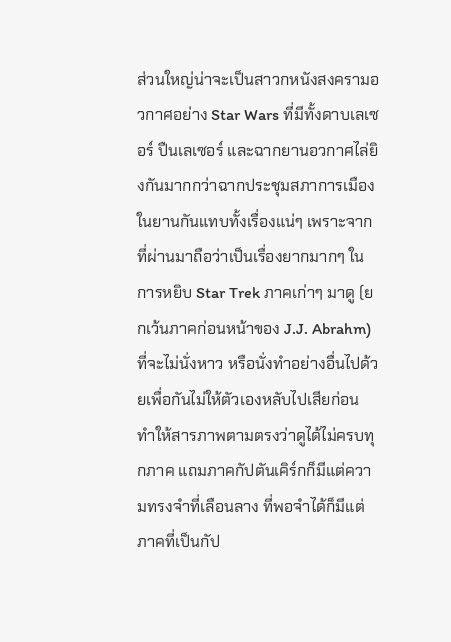ส่วนใหญ่น่าจะเป็นสาวกหนังสงครามอวกาศอย่าง Star Wars ที่มีทั้งดาบเลเซอร์ ปืนเลเซอร์ และฉากยานอวกาศไล่ยิงกันมากกว่าฉากประชุมสภาการเมืองในยานกันแทบทั้งเรื่องแน่ๆ เพราะจากที่ผ่านมาถือว่าเป็นเรื่องยากมากๆ ในการหยิบ Star Trek ภาคเก่าๆ มาดู (ยกเว้นภาคก่อนหน้าของ J.J. Abrahm) ที่จะไม่นั่งหาว หรือนั่งทำอย่างอื่นไปด้วยเพื่อกันไม่ให้ตัวเองหลับไปเสียก่อน ทำให้สารภาพตามตรงว่าดูได้ไม่ครบทุกภาค แถมภาคกัปตันเคิร์กก็มีแต่ความทรงจำที่เลือนลาง ที่พอจำได้ก็มีแต่ภาคที่เป็นกัป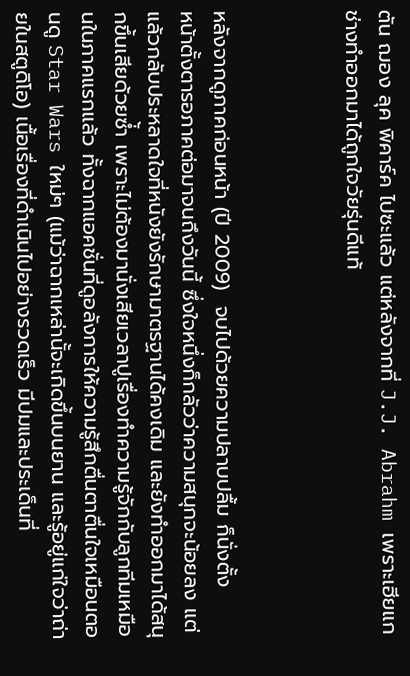ตัน ฌอง ลุค พิคาร์ค ไปซะแล้ว แต่หลังจากที่ J.J. Abrahm เพราะเฮียแกช่างทำออกมาได้ถูกใจวัยรุ่นดีแท้



หลังจากดูภาคก่อนหน้า (ปี 2009)  จบไปด้วยความปลาบปลื้ม ก็นั่งตั้ง
หน้าตั้งตารอภาคต่อมาจนถึงวันนี้ ซึ่งใจหนึ่งก็กลัวว่าความสนุกจะน้อยลง แต่แล้วกลับประหลาดใจที่หนังยังรักษามาตรฐานได้คงเดิม และยังทำออกมาได้สนุกขึ้นเสียด้วยซ่้ำ เพราะไม่ต้องมานั่งเสียเวลาปูเรื่องทำความรู้จักกับลูกทีมเหมือนในภาคแรกแล้ว ทั้งฉากแอคชั่นที่ดูอลังการให้ความรู้สึกตื่นตาตื่นใจเหมือนตอนดู Star Wars ใหม่ๆ (แม้ว่าฉากเหล่านั้จะเกิดขึ้นบนยาน และรู้อยู่แก่ใจว่าถ่ายในสตูดิโอ) เนื้อเรื่องที่ดำเนินไปอย่างรวดเร็ว มีปมและประเด็นที่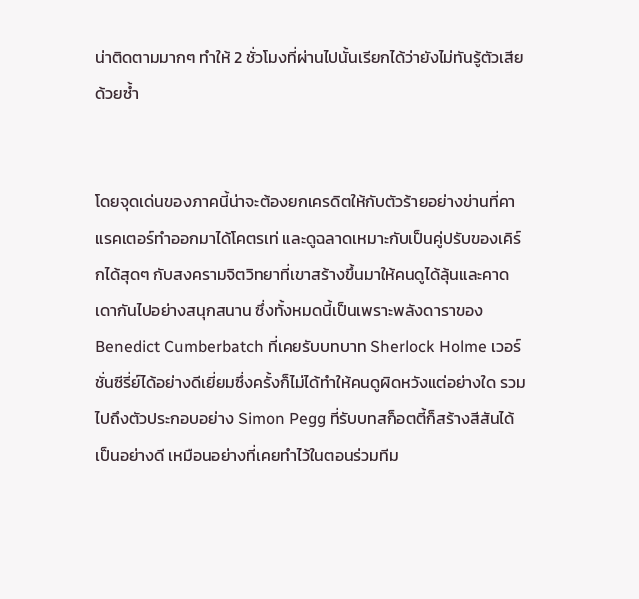น่าติดตามมากๆ ทำให้ 2 ชั่วโมงที่ผ่านไปนั้นเรียกได้ว่ายังไม่ทันรู้ตัวเสียด้วยซ้ำ


โดยจุดเด่นของภาคนี้น่าจะต้องยกเครดิตให้กับตัวร้ายอย่างข่านที่คาแรคเตอร์ทำออกมาได้โคตรเท่ และดูฉลาดเหมาะกับเป็นคู่ปรับของเคิร์กได้สุดๆ กับสงครามจิตวิทยาที่เขาสร้างขึ้นมาให้คนดูได้ลุ้นและคาดเดากันไปอย่างสนุกสนาน ซึ่งทั้งหมดนี้เป็นเพราะพลังดาราของ Benedict Cumberbatch ที่เคยรับบทบาท Sherlock Holme เวอร์ชั่นซีรี่ย์ได้อย่างดีเยี่ยมซึ่งครั้งก็ไม่ได้ทำให้คนดูผิดหวังแต่อย่างใด รวมไปถึงตัวประกอบอย่าง Simon Pegg ที่รับบทสก็อตตี้ก็สร้างสีสันได้เป็นอย่างดี เหมือนอย่างที่เคยทำไว้ในตอนร่วมทีม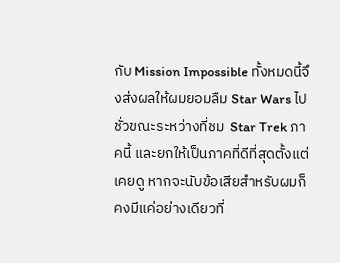กับ Mission Impossible ทั้งหมดนี้จึงส่งผลให้ผมยอมลืม Star Wars ไปชั่วขณะระหว่างที่ชม  Star Trek ภาคนี้ และยกให้เป็นภาคที่ดีที่สุดตั้งแต่เคยดู หากจะนับข้อเสียสำหรับผมก็คงมีแค่อย่างเดียวที่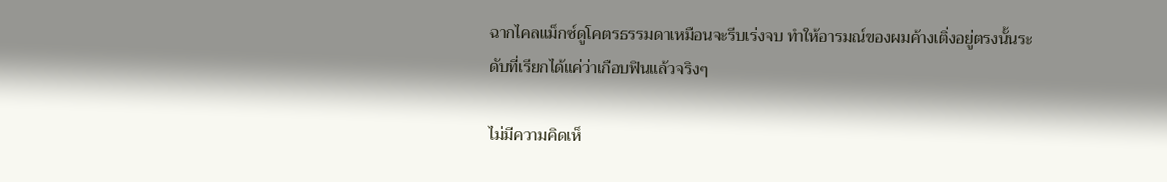ฉากไคลแม็กซ์ดูโคตรธรรมดาเหมือนจะรีบเร่งจบ ทำให้อารมณ์ของผมค้างเติ่งอยู่ตรงนั้นระดับที่เรียกได้แค่ว่าเกือบฟินแล้วจริงๆ

ไม่มีความคิดเห็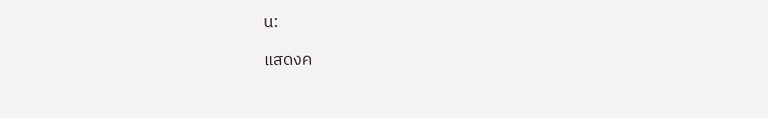น:

แสดงค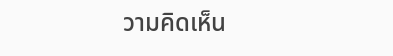วามคิดเห็น